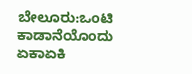ಬೇಲೂರು:ಒಂಟಿ ಕಾಡಾನೆಯೊಂದು ಏಕಾಏಕಿ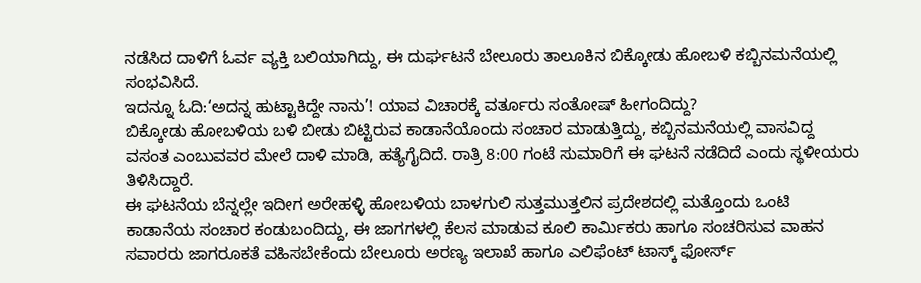ನಡೆಸಿದ ದಾಳಿಗೆ ಓರ್ವ ವ್ಯಕ್ತಿ ಬಲಿಯಾಗಿದ್ದು, ಈ ದುರ್ಘಟನೆ ಬೇಲೂರು ತಾಲೂಕಿನ ಬಿಕ್ಕೋಡು ಹೋಬಳಿ ಕಬ್ಬಿನಮನೆಯಲ್ಲಿ ಸಂಭವಿಸಿದೆ.
ಇದನ್ನೂ ಓದಿ:‘ಅದನ್ನ ಹುಟ್ಟಾಕಿದ್ದೇ ನಾನು’! ಯಾವ ವಿಚಾರಕ್ಕೆ ವರ್ತೂರು ಸಂತೋಷ್ ಹೀಗಂದಿದ್ದು?
ಬಿಕ್ಕೋಡು ಹೋಬಳಿಯ ಬಳಿ ಬೀಡು ಬಿಟ್ಟಿರುವ ಕಾಡಾನೆಯೊಂದು ಸಂಚಾರ ಮಾಡುತ್ತಿದ್ದು, ಕಬ್ಬಿನಮನೆಯಲ್ಲಿ ವಾಸವಿದ್ದ ವಸಂತ ಎಂಬುವವರ ಮೇಲೆ ದಾಳಿ ಮಾಡಿ, ಹತ್ಯೆಗೈದಿದೆ. ರಾತ್ರಿ 8:00 ಗಂಟೆ ಸುಮಾರಿಗೆ ಈ ಘಟನೆ ನಡೆದಿದೆ ಎಂದು ಸ್ಥಳೀಯರು ತಿಳಿಸಿದ್ದಾರೆ.
ಈ ಘಟನೆಯ ಬೆನ್ನಲ್ಲೇ ಇದೀಗ ಅರೇಹಳ್ಳಿ ಹೋಬಳಿಯ ಬಾಳಗುಲಿ ಸುತ್ತಮುತ್ತಲಿನ ಪ್ರದೇಶದಲ್ಲಿ ಮತ್ತೊಂದು ಒಂಟಿ ಕಾಡಾನೆಯ ಸಂಚಾರ ಕಂಡುಬಂದಿದ್ದು, ಈ ಜಾಗಗಳಲ್ಲಿ ಕೆಲಸ ಮಾಡುವ ಕೂಲಿ ಕಾರ್ಮಿಕರು ಹಾಗೂ ಸಂಚರಿಸುವ ವಾಹನ ಸವಾರರು ಜಾಗರೂಕತೆ ವಹಿಸಬೇಕೆಂದು ಬೇಲೂರು ಅರಣ್ಯ ಇಲಾಖೆ ಹಾಗೂ ಎಲಿಫೆಂಟ್ ಟಾಸ್ಕ್ ಫೋರ್ಸ್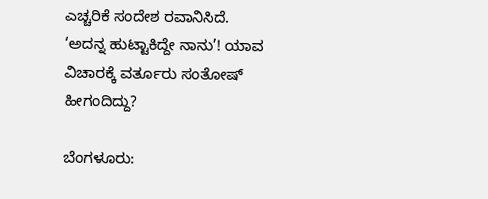ಎಚ್ಚರಿಕೆ ಸಂದೇಶ ರವಾನಿಸಿದೆ.
‘ಅದನ್ನ ಹುಟ್ಟಾಕಿದ್ದೇ ನಾನು’! ಯಾವ ವಿಚಾರಕ್ಕೆ ವರ್ತೂರು ಸಂತೋಷ್ ಹೀಗಂದಿದ್ದು?

ಬೆಂಗಳೂರು: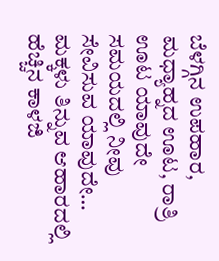ಬೆಳಗ್ಗಿನ ಉಪಹಾರ, ಮಧ್ಯಾಹ್ನದ ಊಟ, ರಾತ್ರಿ ಊಟ ಯಾವುದೇ ಸಮಯದಲ್ಲಿ ನೀವು ಸೇವಿಸುವ ಯಾವುದೇ…
ಮಕ್ಕಳು ತಿನ್ನುವ ಆಹಾರದಲ್ಲಿ ಹೆಚ್ಚಿನ ಕಾಳಜಿ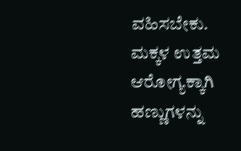ವಹಿಸಬೇಕು. ಮಕ್ಕಳ ಉತ್ತಮ ಆರೋಗ್ಯಕ್ಕಾಗಿ ಹಣ್ಣುಗಳನ್ನು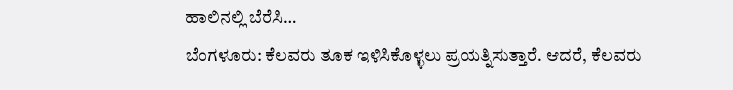ಹಾಲಿನಲ್ಲಿ ಬೆರೆಸಿ…
ಬೆಂಗಳೂರು: ಕೆಲವರು ತೂಕ ಇಳಿಸಿಕೊಳ್ಳಲು ಪ್ರಯತ್ನಿಸುತ್ತಾರೆ. ಆದರೆ, ಕೆಲವರು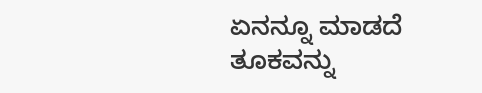ಏನನ್ನೂ ಮಾಡದೆ ತೂಕವನ್ನು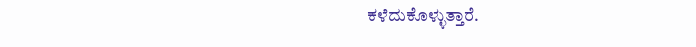ಕಳೆದುಕೊಳ್ಳುತ್ತಾರೆ.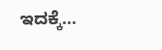ಇದಕ್ಕೆ…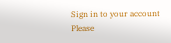Sign in to your account
Please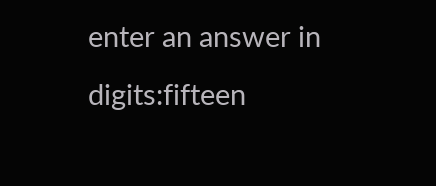enter an answer in digits:fifteen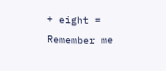+ eight =
Remember me